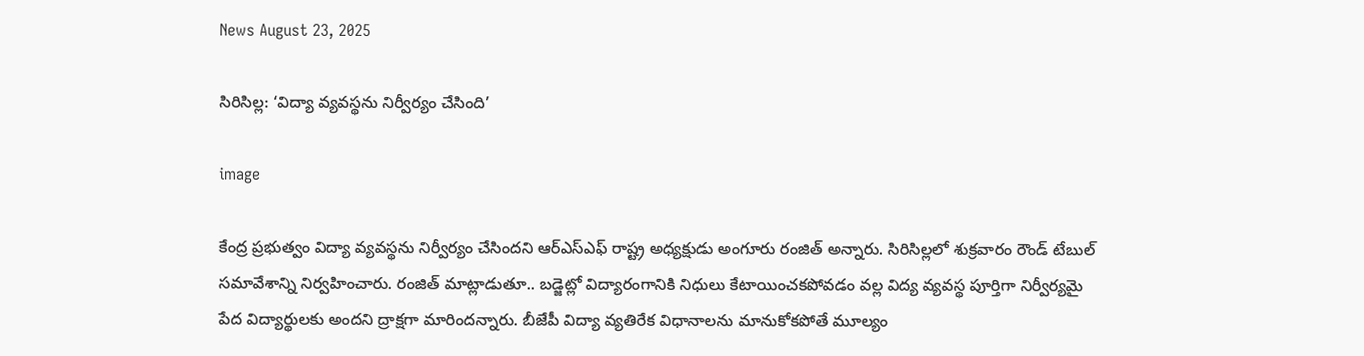News August 23, 2025

సిరిసిల్ల: ‘విద్యా వ్యవస్థను నిర్వీర్యం చేసింది’

image

కేంద్ర ప్రభుత్వం విద్యా వ్యవస్థను నిర్వీర్యం చేసిందని ఆర్ఎస్ఎఫ్ రాష్ట్ర అధ్యక్షుడు అంగూరు రంజిత్ అన్నారు. సిరిసిల్లలో శుక్రవారం రౌండ్ టేబుల్ సమావేశాన్ని నిర్వహించారు. రంజిత్ మాట్లాడుతూ.. బడ్జెట్లో విద్యారంగానికి నిధులు కేటాయించకపోవడం వల్ల విద్య వ్యవస్థ పూర్తిగా నిర్వీర్యమై పేద విద్యార్థులకు అందని ద్రాక్షగా మారిందన్నారు. బీజేపీ విద్యా వ్యతిరేక విధానాలను మానుకోకపోతే మూల్యం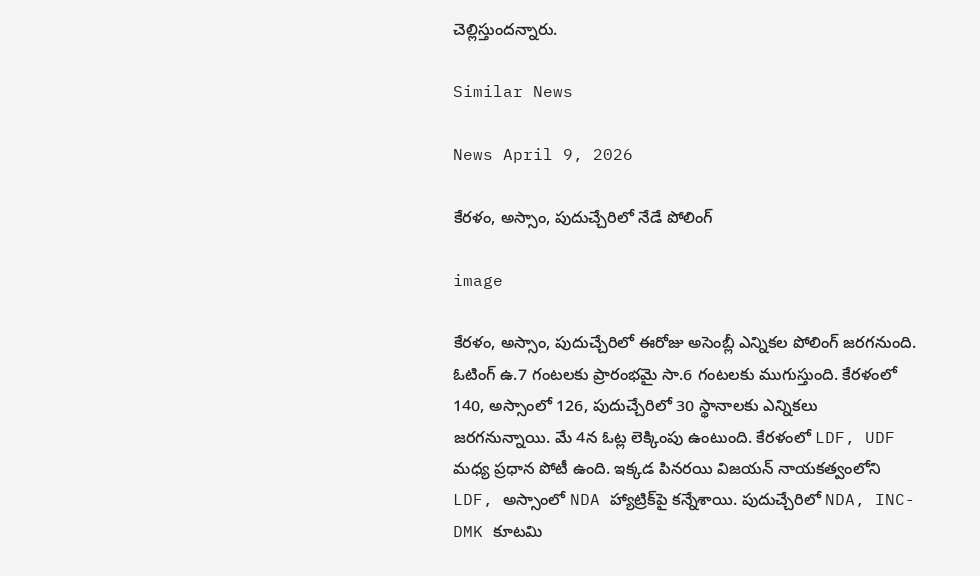చెల్లిస్తుందన్నారు.

Similar News

News April 9, 2026

కేరళం, అస్సాం, పుదుచ్చేరిలో నేడే పోలింగ్

image

కేరళం, అస్సాం, పుదుచ్చేరిలో ఈరోజు అసెంబ్లీ ఎన్నికల పోలింగ్ జరగనుంది. ఓటింగ్ ఉ.7 గంటలకు ప్రారంభమై సా.6 గంటలకు ముగుస్తుంది. కేరళంలో 140, అస్సాంలో 126, పుదుచ్చేరిలో 30 స్థానాలకు ఎన్నికలు జరగనున్నాయి. మే 4న ఓట్ల లెక్కింపు ఉంటుంది. కేరళంలో LDF, UDF మధ్య ప్రధాన పోటీ ఉంది. ఇక్కడ పినరయి విజయన్ నాయకత్వంలోని LDF, అస్సాంలో NDA హ్యాట్రిక్‌పై కన్నేశాయి. పుదుచ్చేరిలో NDA, INC-DMK కూటమి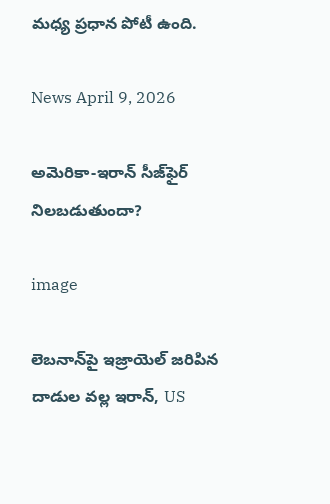మధ్య ప్రధాన పోటీ ఉంది.

News April 9, 2026

అమెరికా-ఇరాన్ సీజ్‌ఫైర్ నిలబడుతుందా?

image

లెబనాన్‌పై ఇజ్రాయెల్ జరిపిన దాడుల వల్ల ఇరాన్, US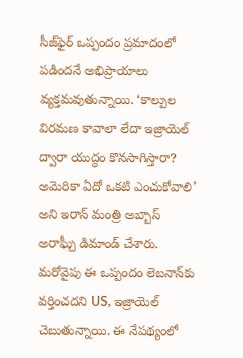సీజ్‌ఫైర్ ఒప్పందం ప్రమాదంలో పడిందనే అభిప్రాయాలు వ్యక్తమవుతున్నాయి. ‘కాల్పుల విరమణ కావాలా లేదా ఇజ్రాయెల్ ద్వారా యుద్ధం కొనసాగిస్తారా? అమెరికా ఏదో ఒకటి ఎంచుకోవాలి’ అని ఇరాన్ మంత్రి అబ్బాస్ అరాఘ్చీ డిమాండ్ చేశారు. మరోవైపు ఈ ఒప్పందం లెబనాన్‌కు వర్తించదని US, ఇజ్రాయెల్ చెబుతున్నాయి. ఈ నేపథ్యంలో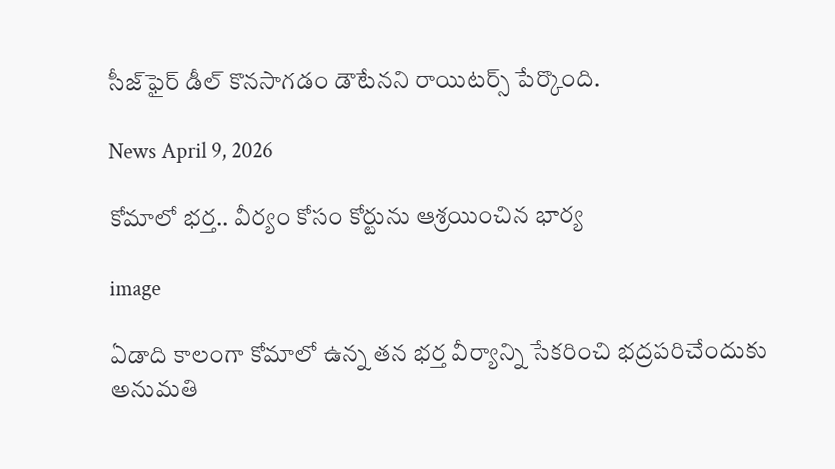సీజ్‌ఫైర్ డీల్ కొనసాగడం డౌటేనని రాయిటర్స్ పేర్కొంది.

News April 9, 2026

కోమాలో భర్త.. వీర్యం కోసం కోర్టును ఆశ్రయించిన భార్య

image

ఏడాది కాలంగా కోమాలో ఉన్న తన భర్త వీర్యాన్ని సేకరించి భద్రపరిచేందుకు అనుమతి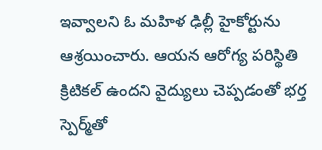ఇవ్వాలని ఓ మహిళ ఢిల్లీ హైకోర్టును ఆశ్రయించారు. ఆయన ఆరోగ్య పరిస్థితి క్రిటికల్ ఉందని వైద్యులు చెప్పడంతో భర్త స్పెర్మ్‌తో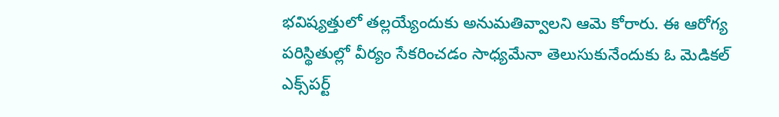భవిష్యత్తులో తల్లయ్యేందుకు అనుమతివ్వాలని ఆమె కోరారు. ఈ ఆరోగ్య పరిస్థితుల్లో వీర్యం సేకరించడం సాధ్యమేనా తెలుసుకునేందుకు ఓ మెడికల్ ఎక్స్‌పర్ట్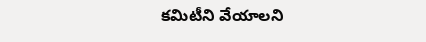కమిటీని వేయాలని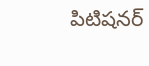పిటిషనర్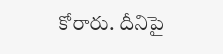కోరారు. దీనిపై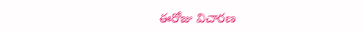ఈరోజు విచారణ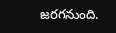జరగనుంది.